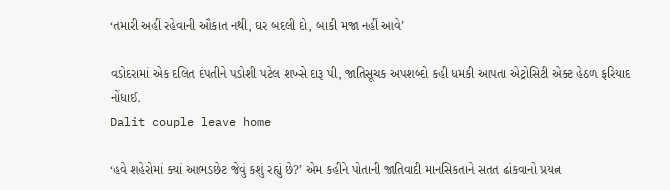‘તમારી અહીં રહેવાની ઔકાત નથી, ઘર બદલી દો, બાકી મજા નહીં આવે’

વડોદરામાં એક દલિત દંપતીને પડોશી પટેલ શખ્સે દારૂ પી, જાતિસૂચક અપશબ્દો કહી ધમકી આપતા એટ્રોસિટી એક્ટ હેઠળ ફરિયાદ નોંધાઈ.
Dalit couple leave home

‘હવે શહેરોમાં ક્યાં આભડછેટ જેવું કશું રહ્યું છે?’ એમ કહીને પોતાની જાતિવાદી માનસિકતાને સતત ઢાંકવાનો પ્રયત્ન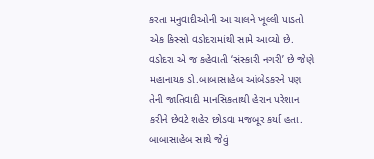કરતા મનુવાદીઓની આ ચાલને ખૂલ્લી પાડતો એક કિસ્સો વડોદરામાંથી સામે આવ્યો છે. વડોદરા એ જ કહેવાતી ‘સંસ્કારી નગરી’ છે જેણે મહાનાયક ડો.બાબાસાહેબ આંબેડકરને પણ તેની જાતિવાદી માનસિકતાથી હેરાન પરેશાન કરીને છેવટે શહેર છોડવા મજબૂર કર્યા હતા. બાબાસાહેબ સાથે જેવું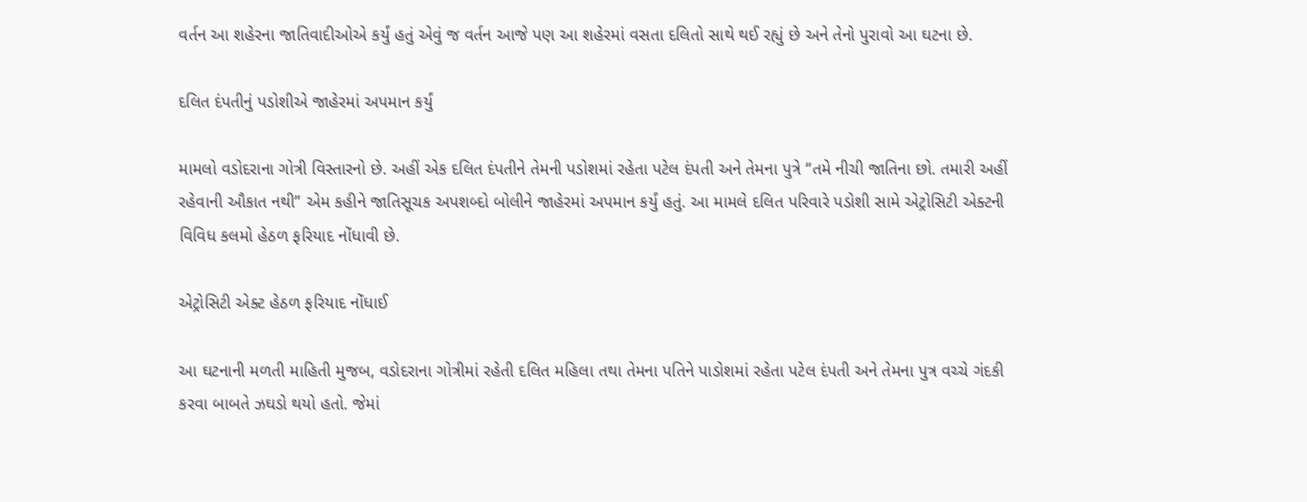વર્તન આ શહેરના જાતિવાદીઓએ કર્યું હતું એવું જ વર્તન આજે પણ આ શહેરમાં વસતા દલિતો સાથે થઈ રહ્યું છે અને તેનો પુરાવો આ ઘટના છે.

દલિત દંપતીનું પડોશીએ જાહેરમાં અપમાન કર્યું

મામલો વડોદરાના ગોત્રી વિસ્તારનો છે. અહીં એક દલિત દંપતીને તેમની પડોશમાં રહેતા પટેલ દંપતી અને તેમના પુત્રે “તમે નીચી જાતિના છો. તમારી અહીં રહેવાની ઔકાત નથી” એમ કહીને જાતિસૂચક અપશબ્દો બોલીને જાહેરમાં અપમાન કર્યું હતું. આ મામલે દલિત પરિવારે પડોશી સામે એટ્રોસિટી એક્ટની વિવિધ કલમો હેઠળ ફરિયાદ નોંધાવી છે.

એટ્રોસિટી એક્ટ હેઠળ ફરિયાદ નોંધાઈ

આ ઘટનાની મળતી માહિતી મુજબ, વડોદરાના ગોત્રીમાં રહેતી દલિત મહિલા તથા તેમના પતિને પાડોશમાં રહેતા પટેલ દંપતી અને તેમના પુત્ર વચ્ચે ગંદકી કરવા બાબતે ઝઘડો થયો હતો. જેમાં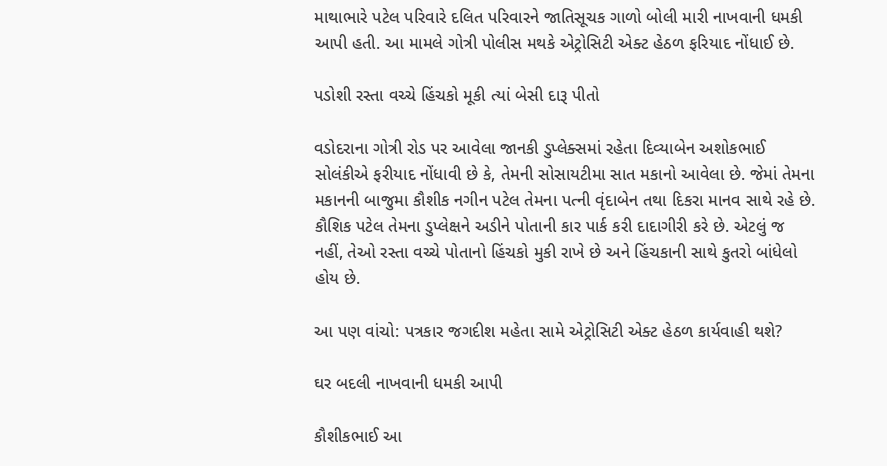માથાભારે પટેલ પરિવારે દલિત પરિવારને જાતિસૂચક ગાળો બોલી મારી નાખવાની ધમકી આપી હતી. આ મામલે ગોત્રી પોલીસ મથકે એટ્રોસિટી એક્ટ હેઠળ ફરિયાદ નોંધાઈ છે.

પડોશી રસ્તા વચ્ચે હિંચકો મૂકી ત્યાં બેસી દારૂ પીતો

વડોદરાના ગોત્રી રોડ પર આવેલા જાનકી ડુપ્લેક્સમાં રહેતા દિવ્યાબેન અશોકભાઈ સોલંકીએ ફરીયાદ નોંધાવી છે કે, તેમની સોસાયટીમા સાત મકાનો આવેલા છે. જેમાં તેમના મકાનની બાજુમા કૌશીક નગીન પટેલ તેમના પત્ની વૃંદાબેન તથા દિકરા માનવ સાથે રહે છે. કૌશિક પટેલ તેમના ડુપ્લેક્ષને અડીને પોતાની કાર પાર્ક કરી દાદાગીરી કરે છે. એટલું જ નહીં, તેઓ રસ્તા વચ્ચે પોતાનો હિંચકો મુકી રાખે છે અને હિંચકાની સાથે કુતરો બાંધેલો હોય છે.

આ પણ વાંચો: પત્રકાર જગદીશ મહેતા સામે એટ્રોસિટી એક્ટ હેઠળ કાર્યવાહી થશે?

ઘર બદલી નાખવાની ધમકી આપી

કૌશીકભાઈ આ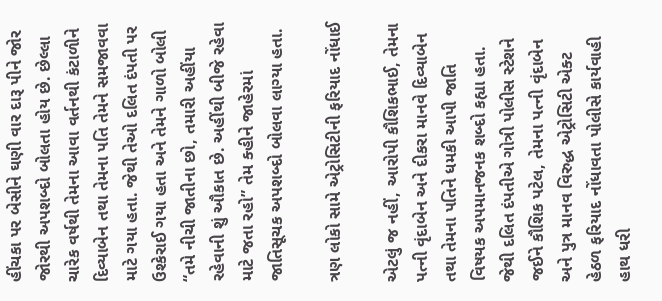હીંચકા પર બેસીને ઘણી વાર દારૂ પીને જોર જોરથી અપશબ્દો બોલતા હોય છે. છેલ્લા ચારેક વર્ષથી તેમના આવા વર્તનથી કંટાળીને દિવ્યાબેન તથા તેમના પતિ તેમને સમજાવવા માટે ગયા હતા. જેથી તેઓ દલિત દંપતી પર ઉશ્કેરાઈ ગયા હતા અને તેમને ગાળો બોલી “તમે નીચી જાતીના છો, તમારી અહીંયા રહેવાની શું ઔકાત છે. અહીંથી બીજે રહેવા માટે જતા રહો” તેમ ક્હીને જાહેરમાં જાતિસૂચક અપશબ્દો બોલવા લાગ્યા હતા.

ત્રણ લોકો સામે એટ્રોસિટીની ફરિયાદ નોંધાઈ

એટલું જ નહીં, આરોપી કૌશિકભાઈ, તેમના પત્ની વૃંદાબેન અને દીકરા માનવે દિવ્યાબેન તથા તેમના પતિને ધમકી આપી જાતિ વિષયક અપમાનજનક શબ્દો કહ્યા હતા. જેથી દલિત દંપતીએ ગોત્રી પોલીસ સ્ટેશને જઈને કૌશિક પટેલ, તેમના પત્ની વૃંદાબેન અને પુત્ર માનવ વિરુદ્ધ એટ્રોસિટી એક્ટ હેઠળ ફરિયાદ નોંધાવતા પોલીસે કાર્યવાહી હાથ ધરી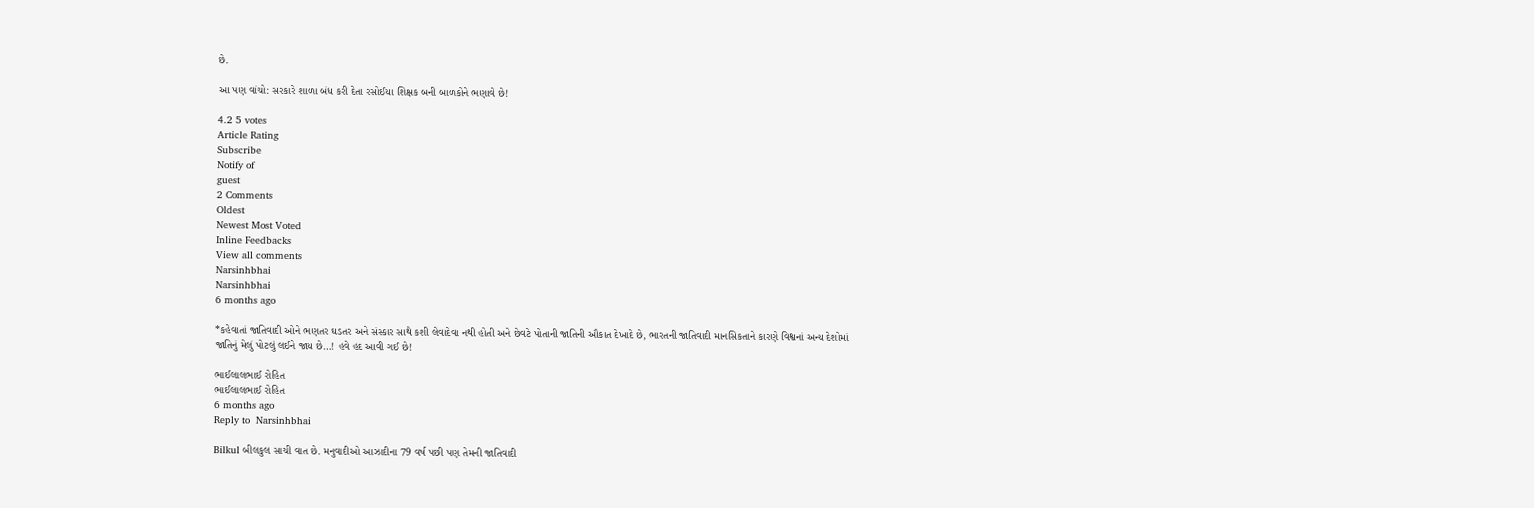છે.

આ પણ વાંચો: સરકારે શાળા બંધ કરી દેતા રસોઈયા શિક્ષક બની બાળકોને ભણાવે છે!

4.2 5 votes
Article Rating
Subscribe
Notify of
guest
2 Comments
Oldest
Newest Most Voted
Inline Feedbacks
View all comments
Narsinhbhai
Narsinhbhai
6 months ago

*કહેવાતાં જાતિવાદી ઓને ભણતર ઘડતર અને સંસ્કાર સાથે કશી લેવાદેવા નથી હોતી અને છેવટે પોતાની જાતિની ઔકાત દેખાદે છે, ભારતની જાતિવાદી માનસિકતાને કારણે વિશ્વનાં અન્ય દેશોમાં જાતિનું મેલું પોટલું લઈને જાય છે…! હવે હદ આવી ગઈ છે!

ભાઈલાલભાઈ રોહિત
ભાઈલાલભાઈ રોહિત
6 months ago
Reply to  Narsinhbhai

Bilkul બીલકુલ સાચી વાત છે. મનુવાદીઓ આઝાદીના 79 વર્ષ પછી પણ તેમની જાતિવાદી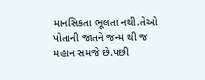માનસિકતા ભૂલતા નથી.તેઓ પોતાની જાતને જન્મ થી જ મહાન સમજે છે.પછી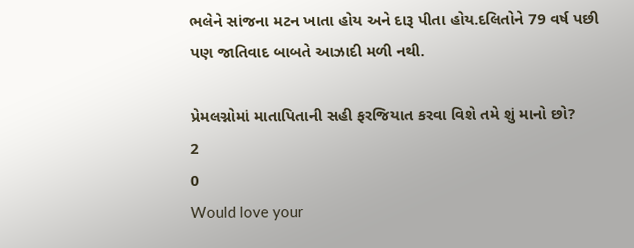ભલેને સાંજના મટન ખાતા હોય અને દારૂ પીતા હોય.દલિતોને 79 વર્ષ પછી પણ જાતિવાદ બાબતે આઝાદી મળી નથી.

પ્રેમલગ્નોમાં માતાપિતાની સહી ફરજિયાત કરવા વિશે તમે શું માનો છો?
2
0
Would love your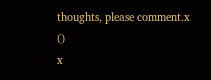thoughts, please comment.x
()
x